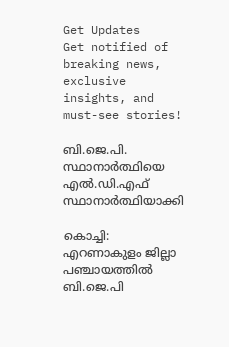Get Updates
Get notified of breaking news, exclusive insights, and must-see stories!

ബി.ജെ.പി. സ്ഥാനാര്‍ത്ഥിയെ എല്‍.ഡി.എഫ് സ്ഥാനാര്‍ത്ഥിയാക്കി

കൊച്ചി: എറണാകുളം ജില്ലാ പഞ്ചായത്തില്‍ ബി.ജെ.പി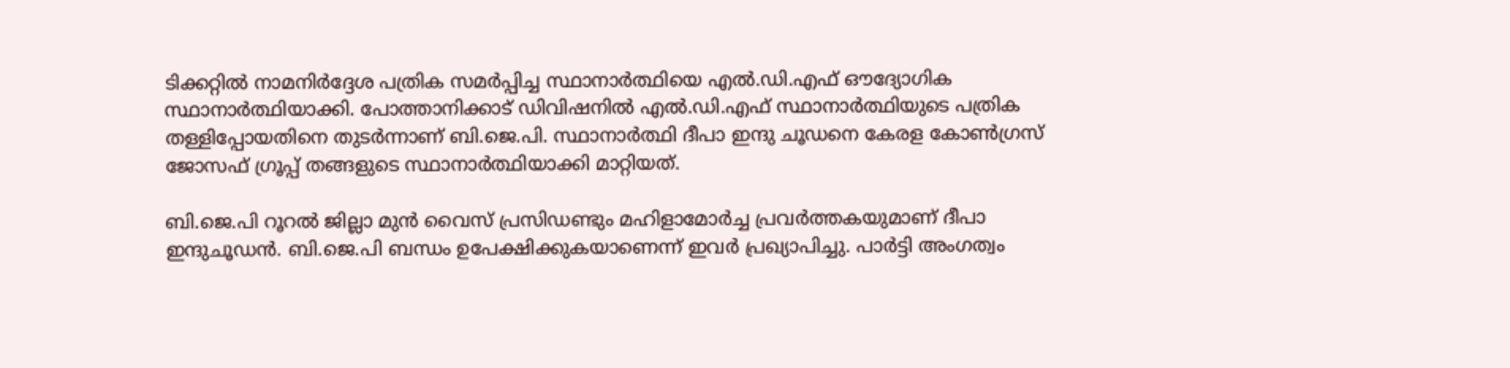ടിക്കറ്റില്‍ നാമനിര്‍ദ്ദേശ പത്രിക സമര്‍പ്പിച്ച സ്ഥാനാര്‍ത്ഥിയെ എല്‍.ഡി.എഫ് ഔദ്യോഗിക സ്ഥാനാര്‍ത്ഥിയാക്കി. പോത്താനിക്കാട് ഡിവിഷനില്‍ എല്‍.ഡി.എഫ് സ്ഥാനാര്‍ത്ഥിയുടെ പത്രിക തള്ളിപ്പോയതിനെ തുടര്‍ന്നാണ് ബി.ജെ.പി. സ്ഥാനാര്‍ത്ഥി ദീപാ ഇന്ദു ചൂഡനെ കേരള കോണ്‍ഗ്രസ് ജോസഫ് ഗ്രൂപ്പ് തങ്ങളുടെ സ്ഥാനാര്‍ത്ഥിയാക്കി മാറ്റിയത്.

ബി.ജെ.പി റൂറല്‍ ജില്ലാ മുന്‍ വൈസ് പ്രസിഡണ്ടും മഹിളാമോര്‍ച്ച പ്രവര്‍ത്തകയുമാണ് ദീപാ ഇന്ദുചൂഡന്‍. ബി.ജെ.പി ബന്ധം ഉപേക്ഷിക്കുകയാണെന്ന് ഇവര്‍ പ്രഖ്യാപിച്ചു. പാര്‍ട്ടി അംഗത്വം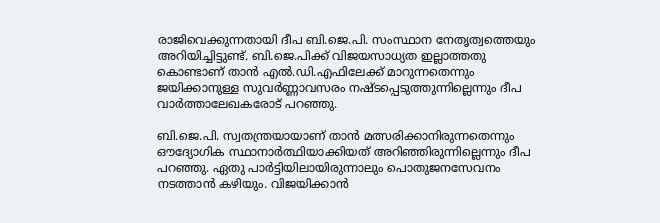രാജിവെക്കുന്നതായി ദീപ ബി.ജെ.പി. സംസ്ഥാന നേതൃത്വത്തെയും അറിയിച്ചിട്ടുണ്ട്. ബി.ജെ.പിക്ക് വിജയസാധ്യത ഇല്ലാത്തതു കൊണ്ടാണ് താന്‍ എല്‍.ഡി.എഫിലേക്ക് മാറുന്നതെന്നും ജയിക്കാനുള്ള സുവര്‍ണ്ണാവസരം നഷ്ടപ്പെടുത്തുന്നില്ലെന്നും ദീപ വാര്‍ത്താലേഖകരോട് പറഞ്ഞു.

ബി.ജെ.പി. സ്വതന്ത്രയായാണ് താന്‍ മത്സരിക്കാനിരുന്നതെന്നും ഔദ്യോഗിക സ്ഥാനാര്‍ത്ഥിയാക്കിയത് അറിഞ്ഞിരുന്നില്ലെന്നും ദീപ പറഞ്ഞു. ഏതു പാര്‍ട്ടിയിലായിരുന്നാലും പൊതുജനസേവനം നടത്താന്‍ കഴിയും. വിജയിക്കാന്‍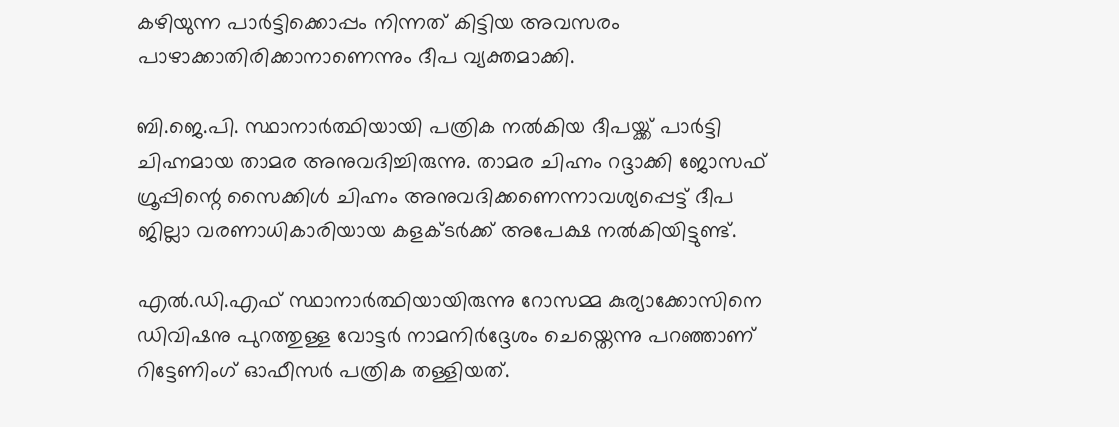കഴിയുന്ന പാര്‍ട്ടിക്കൊപ്പം നിന്നത് കിട്ടിയ അവസരം പാഴാക്കാതിരിക്കാനാണെന്നും ദീപ വ്യക്തമാക്കി.

ബി.ജെ.പി. സ്ഥാനാര്‍ത്ഥിയായി പത്രിക നല്‍കിയ ദീപയ്ക്ക് പാര്‍ട്ടി ചിഹ്നമായ താമര അനുവദിച്ചിരുന്നു. താമര ചിഹ്നം റദ്ദാക്കി ജോസഫ് ഗ്രൂപ്പിന്റെ സൈക്കിള്‍ ചിഹ്നം അനുവദിക്കണെന്നാവശ്യപ്പെട്ട് ദീപ ജില്ലാ വരണാധികാരിയായ കളക്ടര്‍ക്ക് അപേക്ഷ നല്‍കിയിട്ടുണ്ട്.

എല്‍.ഡി.എഫ് സ്ഥാനാര്‍ത്ഥിയായിരുന്നു റോസമ്മ കുര്യാക്കോസിനെ ഡിവിഷനു പുറത്തുള്ള വോട്ടര്‍ നാമനിര്‍ദ്ദേശം ചെയ്തെന്നു പറഞ്ഞാണ് റിട്ടേണിംഗ് ഓഫീസര്‍ പത്രിക തള്ളിയത്.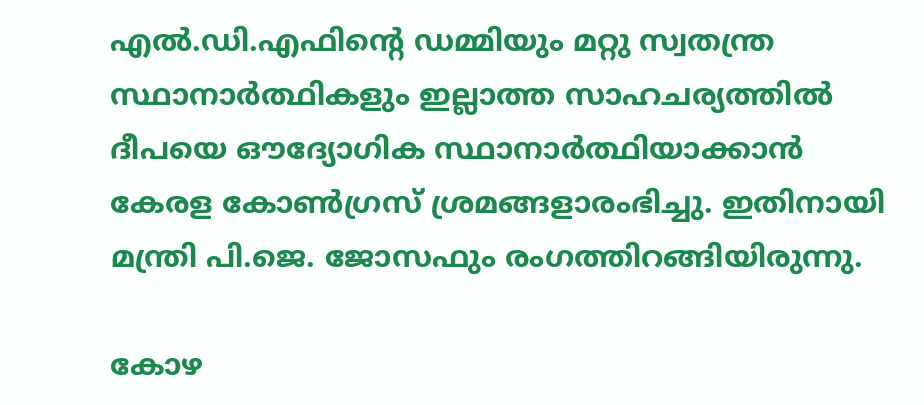എല്‍.ഡി.എഫിന്റെ ഡമ്മിയും മറ്റു സ്വതന്ത്ര സ്ഥാനാര്‍ത്ഥികളും ഇല്ലാത്ത സാഹചര്യത്തില്‍ ദീപയെ ഔദ്യോഗിക സ്ഥാനാര്‍ത്ഥിയാക്കാന്‍ കേരള കോണ്‍ഗ്രസ് ശ്രമങ്ങളാരംഭിച്ചു. ഇതിനായി മന്ത്രി പി.ജെ. ജോസഫും രംഗത്തിറങ്ങിയിരുന്നു.

കോഴ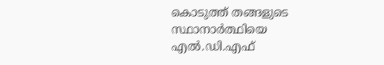കൊടുത്ത് തങ്ങളുടെ സ്ഥാനാര്‍ത്ഥിയെ എല്‍.ഡി.എഫ്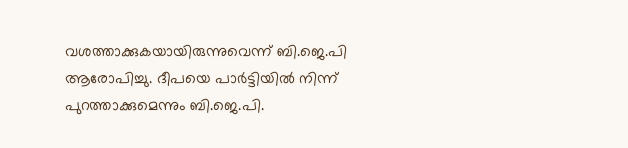വശത്താക്കുകയായിരുന്നുവെന്ന് ബി.ജെ.പി ആരോപിച്ചു. ദീപയെ പാര്‍ട്ടിയില്‍ നിന്ന് പുറത്താക്കുമെന്നും ബി.ജെ.പി.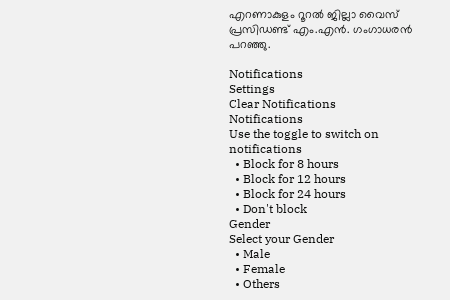എറണാകുളം റൂറല്‍ ജില്ലാ വൈസ് പ്രസിഡണ്ട് എം.എന്‍. ഗംഗാധരന്‍ പറഞ്ഞു.

Notifications
Settings
Clear Notifications
Notifications
Use the toggle to switch on notifications
  • Block for 8 hours
  • Block for 12 hours
  • Block for 24 hours
  • Don't block
Gender
Select your Gender
  • Male
  • Female
  • Others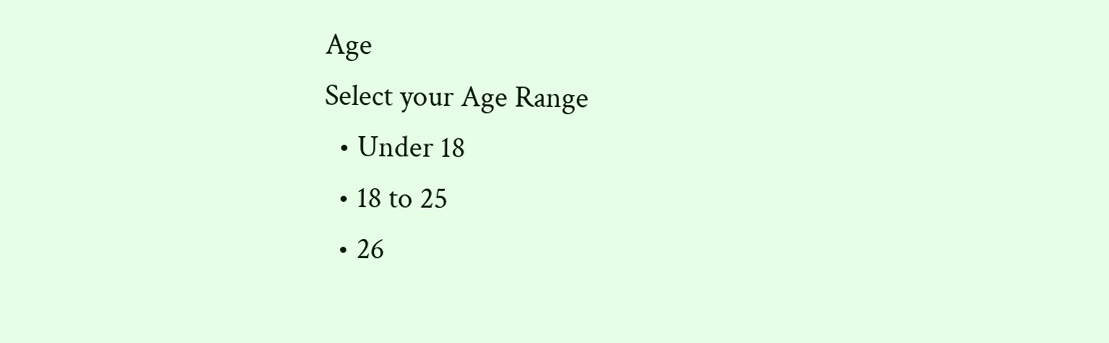Age
Select your Age Range
  • Under 18
  • 18 to 25
  • 26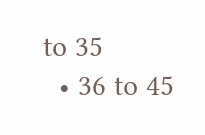to 35
  • 36 to 45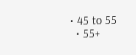• 45 to 55
  • 55+